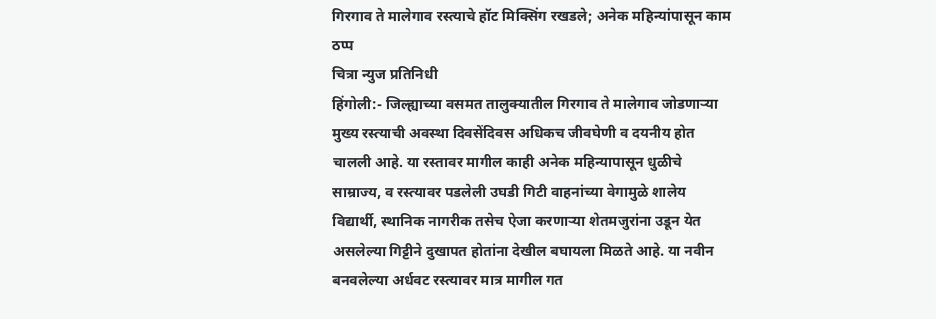गिरगाव ते मालेगाव रस्त्याचे हॉट मिक्सिंग रखडले; अनेक महिन्यांपासून काम ठप्प
चित्रा न्युज प्रतिनिधी
हिंगोली:- जिल्ह्याच्या वसमत तालुक्यातील गिरगाव ते मालेगाव जोडणाऱ्या मुख्य रस्त्याची अवस्था दिवसेंदिवस अधिकच जीवघेणी व दयनीय होत चालली आहे. या रस्तावर मागील काही अनेक महिन्यापासून धुळीचे साम्राज्य, व रस्त्यावर पडलेली उघडी गिटी वाहनांच्या वेगामुळे शालेय विद्यार्थी, स्थानिक नागरीक तसेच ऐजा करणाऱ्या शेतमजुरांना उडून येत असलेल्या गिट्टीने दुखापत होतांना देखील बघायला मिळते आहे. या नवीन बनवलेल्या अर्धवट रस्त्यावर मात्र मागील गत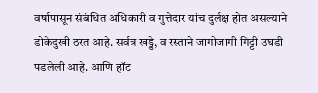वर्षापासून संबंधित अधिकारी व गुत्तेदार यांच दुर्लक्ष होत असल्याने डोकेदुखी ठरत आहे. सर्वत्र खड्डे, व रस्ताने जागोजागी गिट्टी उघडी पडलेली आहे. आणि हॉट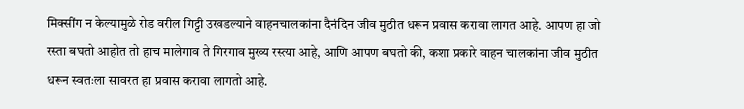मिक्सींग न केल्यामुळे रोड वरील गिट्टी उखडल्याने वाहनचालकांना दैनंदिन जीव मुठीत धरून प्रवास करावा लागत आहे. आपण हा जो रस्ता बघतो आहोत तो हाच मालेगाव ते गिरगाव मुख्य रस्त्या आहे, आणि आपण बघतो की, कशा प्रकारे वाहन चालकांना जीव मुठीत धरून स्वतःला सावरत हा प्रवास करावा लागतो आहे.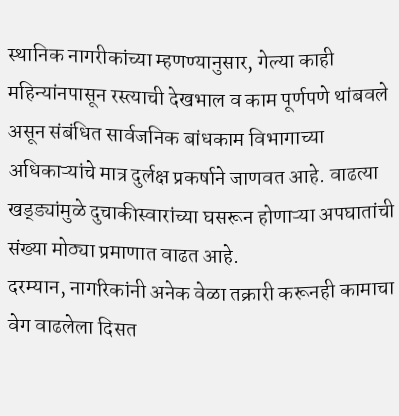स्थानिक नागरीकांच्या म्हणण्यानुसार, गेल्या काही महिन्यांनपासून रस्त्याची देखभाल व काम पूर्णपणे थांबवले असून संबंधित सार्वजनिक बांधकाम विभागाच्या अधिकाऱ्यांचे मात्र दुर्लक्ष प्रकर्षाने जाणवत आहे. वाढत्या खड्ड्यांमुळे दुचाकीस्वारांच्या घसरून होणाऱ्या अपघातांची संख्या मोठ्या प्रमाणात वाढत आहे.
दरम्यान, नागरिकांनी अनेक वेळा तक्रारी करूनही कामाचा वेग वाढलेला दिसत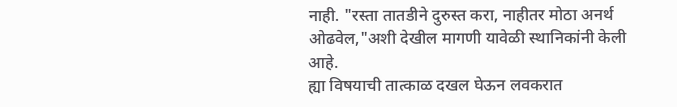नाही. "रस्ता तातडीने दुरुस्त करा, नाहीतर मोठा अनर्थ ओढवेल,"अशी देखील मागणी यावेळी स्थानिकांनी केली आहे.
ह्या विषयाची तात्काळ दखल घेऊन लवकरात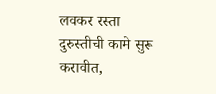लवकर रस्ता दुरुस्तीची कामे सुरू करावीत,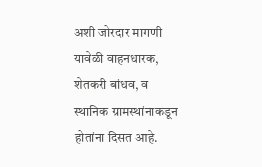अशी जोरदार मागणी यावेळी वाहनधारक, शेतकरी बांधव, व स्थानिक ग्रामस्थांनाकडून होतांना दिसत आहे.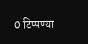0 टिप्पण्या